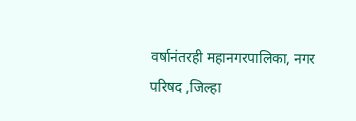वर्षानंतरही महानगरपालिका, नगर परिषद ,जिल्हा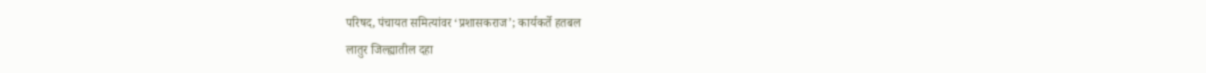परिषद, पंचायत समित्यांवर ‘प्रशासकराज’; कार्यकर्ते हतबल
लातुर जिल्ह्यातील दहा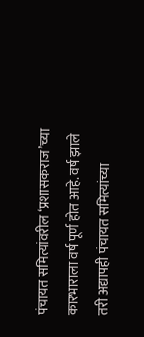पंचायत समित्यांवरील ‘प्रशासकराज’च्या कारभाराला वर्ष पूर्ण होत आहे. वर्ष झाले तरी अद्यापही पंचायत समित्यांच्या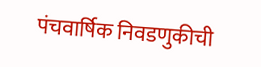पंचवार्षिक निवडणुकीची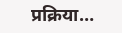प्रक्रिया…